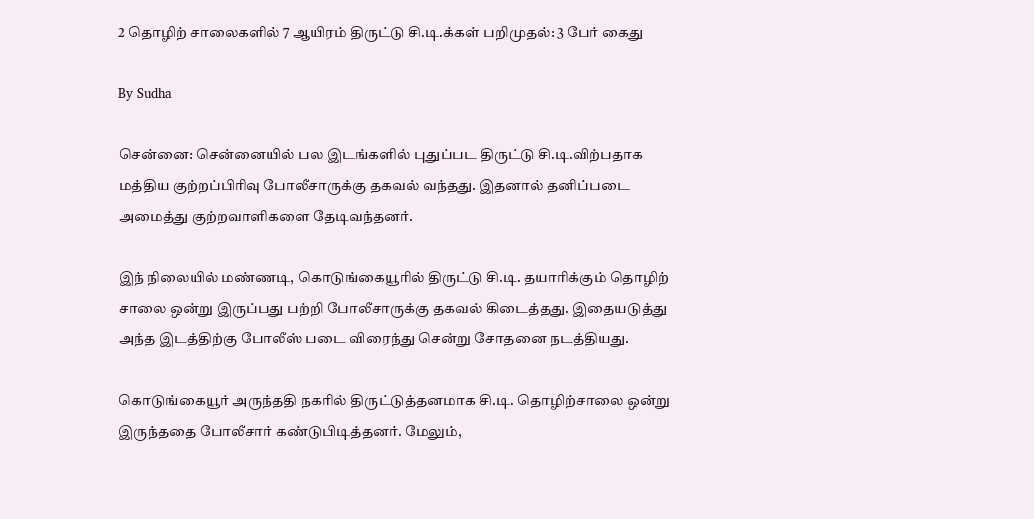2 தொழிற் சாலைகளில் 7 ஆயிரம் திருட்டு சி.டி.க்கள் பறிமுதல்: 3 பேர் கைது

By Sudha

சென்னை: சென்னையில் பல இடங்களில் புதுப்பட திருட்டு சி.டி.விற்பதாக மத்திய குற்றப்பிரிவு போலீசாருக்கு தகவல் வந்தது. இதனால் தனிப்படை அமைத்து குற்றவாளிகளை தேடிவந்தனர்.

இந் நிலையில் மண்ணடி, கொடுங்கையூரில் திருட்டு சி.டி. தயாரிக்கும் தொழிற் சாலை ஒன்று இருப்பது பற்றி போலீசாருக்கு தகவல் கிடைத்தது. இதையடுத்து அந்த இடத்திற்கு போலீஸ் படை விரைந்து சென்று சோதனை நடத்தியது.

கொடுங்கையூர் அருந்ததி நகரில் திருட்டுத்தனமாக சி.டி. தொழிற்சாலை ஒன்று இருந்ததை போலீசார் கண்டுபிடித்தனர். மேலும்,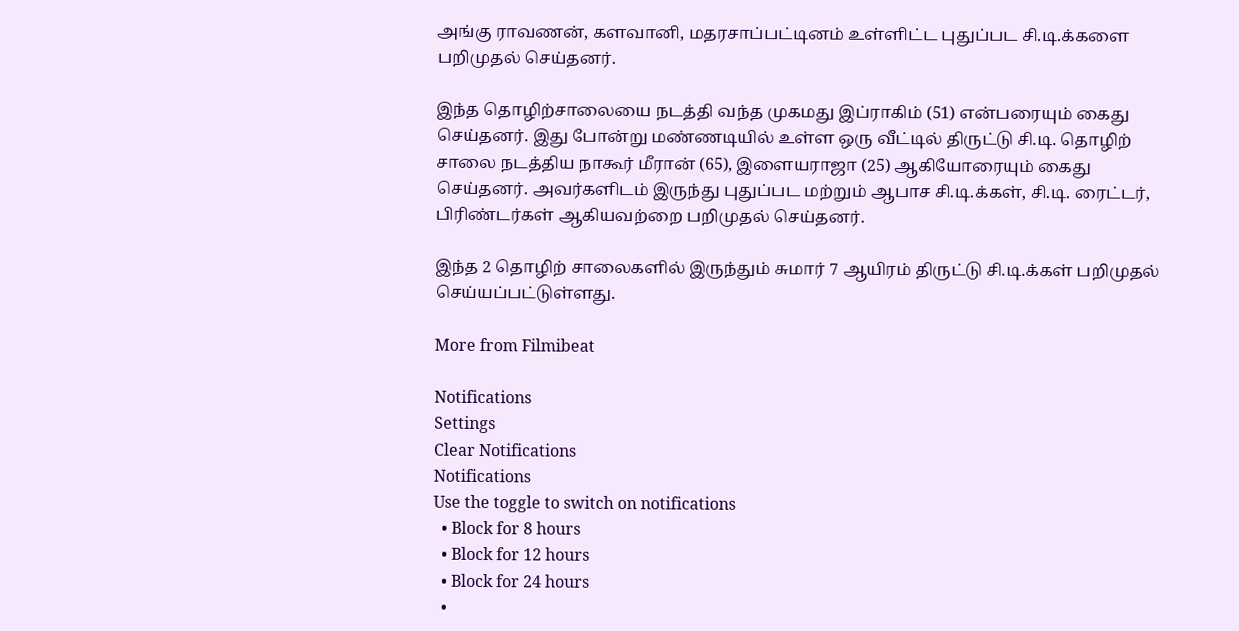அங்கு ராவணன், களவானி, மதரசாப்பட்டினம் உள்ளிட்ட புதுப்பட சி.டி.க்களை பறிமுதல் செய்தனர்.

இந்த தொழிற்சாலையை நடத்தி வந்த முகமது இப்ராகிம் (51) என்பரையும் கைது செய்தனர். இது போன்று மண்ணடியில் உள்ள ஒரு வீட்டில் திருட்டு சி.டி. தொழிற் சாலை நடத்திய நாகூர் மீரான் (65), இளையராஜா (25) ஆகியோரையும் கைது செய்தனர். அவர்களிடம் இருந்து புதுப்பட மற்றும் ஆபாச சி.டி.க்கள், சி.டி. ரைட்டர், பிரிண்டர்கள் ஆகியவற்றை பறிமுதல் செய்தனர்.

இந்த 2 தொழிற் சாலைகளில் இருந்தும் சுமார் 7 ஆயிரம் திருட்டு சி.டி.க்கள் பறிமுதல் செய்யப்பட்டுள்ளது.

More from Filmibeat

Notifications
Settings
Clear Notifications
Notifications
Use the toggle to switch on notifications
  • Block for 8 hours
  • Block for 12 hours
  • Block for 24 hours
  •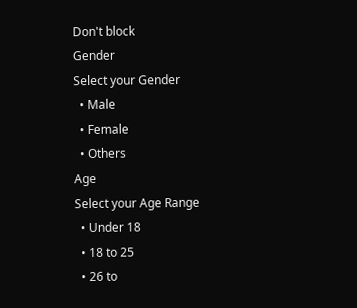Don't block
Gender
Select your Gender
  • Male
  • Female
  • Others
Age
Select your Age Range
  • Under 18
  • 18 to 25
  • 26 to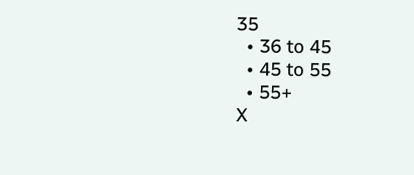35
  • 36 to 45
  • 45 to 55
  • 55+
X